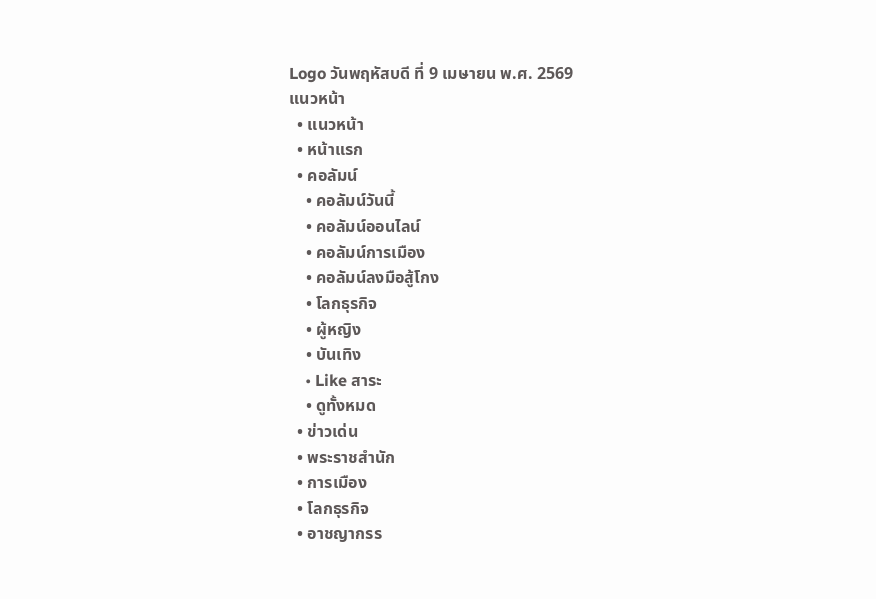Logo วันพฤหัสบดี ที่ 9 เมษายน พ.ศ. 2569
แนวหน้า
  • แนวหน้า
  • หน้าแรก
  • คอลัมน์
    • คอลัมน์วันนี้
    • คอลัมน์ออนไลน์
    • คอลัมน์การเมือง
    • คอลัมน์ลงมือสู้โกง
    • โลกธุรกิจ
    • ผู้หญิง
    • บันเทิง
    • Like สาระ
    • ดูทั้งหมด
  • ข่าวเด่น
  • พระราชสำนัก
  • การเมือง
  • โลกธุรกิจ
  • อาชญากรร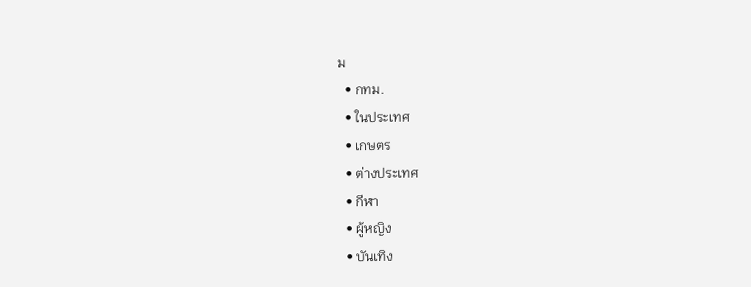ม
  • กทม.
  • ในประเทศ
  • เกษตร
  • ต่างประเทศ
  • กีฬา
  • ผู้หญิง
  • บันเทิง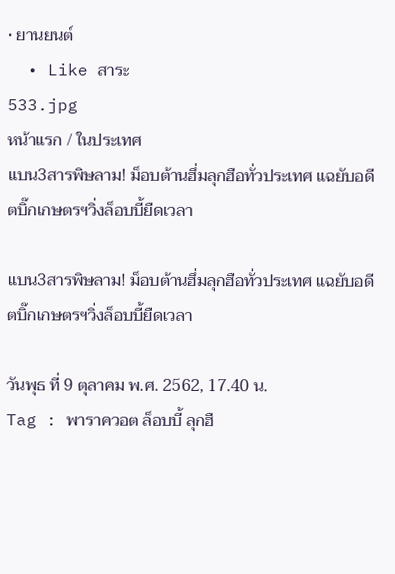• ยานยนต์
  • Like สาระ
533.jpg
หน้าแรก / ในประเทศ
แบน3สารพิษลาม! ม็อบต้านฮึ่มลุกฮือทั่วประเทศ แฉยับอดีตบิ๊กเกษตรฯวิ่งล็อบบี้ยืดเวลา

แบน3สารพิษลาม! ม็อบต้านฮึ่มลุกฮือทั่วประเทศ แฉยับอดีตบิ๊กเกษตรฯวิ่งล็อบบี้ยืดเวลา

วันพุธ ที่ 9 ตุลาคม พ.ศ. 2562, 17.40 น.
Tag : พาราควอต ล็อบบี้ ลุกฮื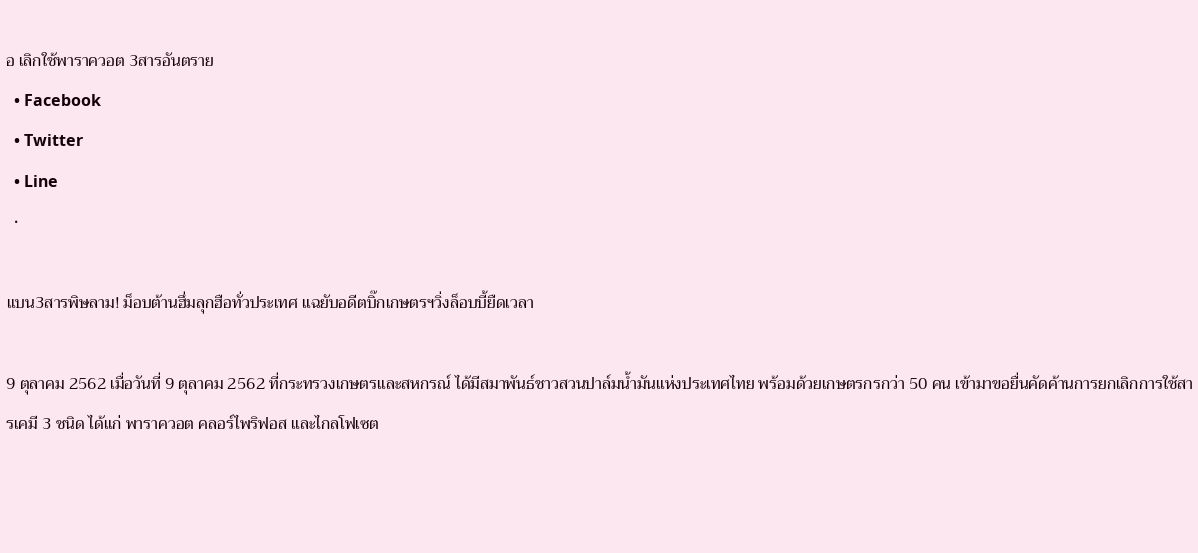อ เลิกใช้พาราควอต 3สารอันตราย
  • Facebook
  • Twitter
  • Line
  •

แบน3สารพิษลาม! ม็อบต้านฮึ่มลุกฮือทั่วประเทศ แฉยับอดีตบิ๊กเกษตรฯวิ่งล็อบบี้ยืดเวลา

9 ตุลาคม 2562 เมื่อวันที่ 9 ตุลาคม 2562 ที่กระทรวงเกษตรและสหกรณ์ ได้มีสมาพันธ์ชาวสวนปาล์มน้ำมันแห่งประเทศไทย พร้อมด้วยเกษตรกรกว่า 50 คน เข้ามาขอยื่นคัดค้านการยกเลิกการใช้สารเคมี 3 ชนิด ได้แก่ พาราควอต คลอร์ไพริฟอส และไกลโฟเซต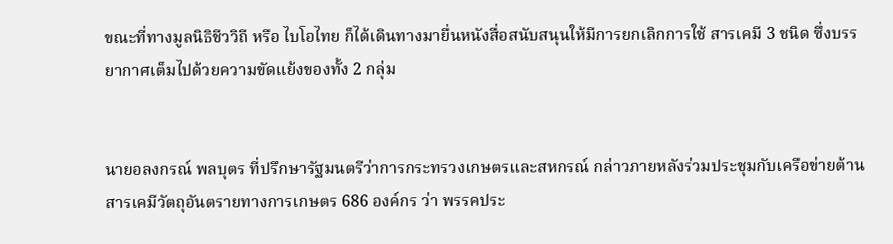ขณะที่ทางมูลนิธิชีววิถี หรือ ไบโอไทย ก็ได้เดินทางมายื่นหนังสื่อสนับสนุนให้มีการยกเลิกการใช้ สารเคมี 3 ชนิด ซึ่งบรรยากาศเต็มไปด้วยความขัดแย้งของทั้ง 2 กลุ่ม


นายอลงกรณ์ พลบุตร ที่ปรึกษารัฐมนตรีว่าการกระทรวงเกษตรและสหกรณ์ กล่าวภายหลังร่วมประชุมกับเครือข่ายต้านสารเคมีวัตถุอันตรายทางการเกษตร 686 องค์กร ว่า พรรคประ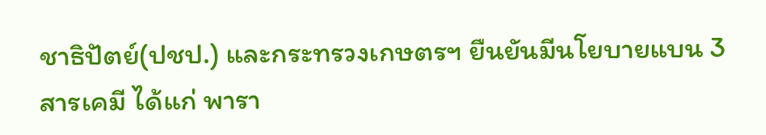ชาธิปัตย์(ปชป.) และกระทรวงเกษตรฯ ยืนยันมีนโยบายแบน 3 สารเคมี ได้แก่ พารา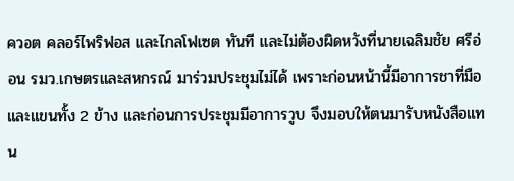ควอต คลอร์ไพริฟอส และไกลโฟเซต ทันที และไม่ต้องผิดหวังที่นายเฉลิมชัย ศรีอ่อน รมว.เกษตรและสหกรณ์ มาร่วมประชุมไม่ได้ เพราะก่อนหน้านี้มีอาการชาที่มือ และแขนทั้ง 2 ข้าง และก่อนการประชุมมีอาการวูบ จึงมอบให้ตนมารับหนังสือแทน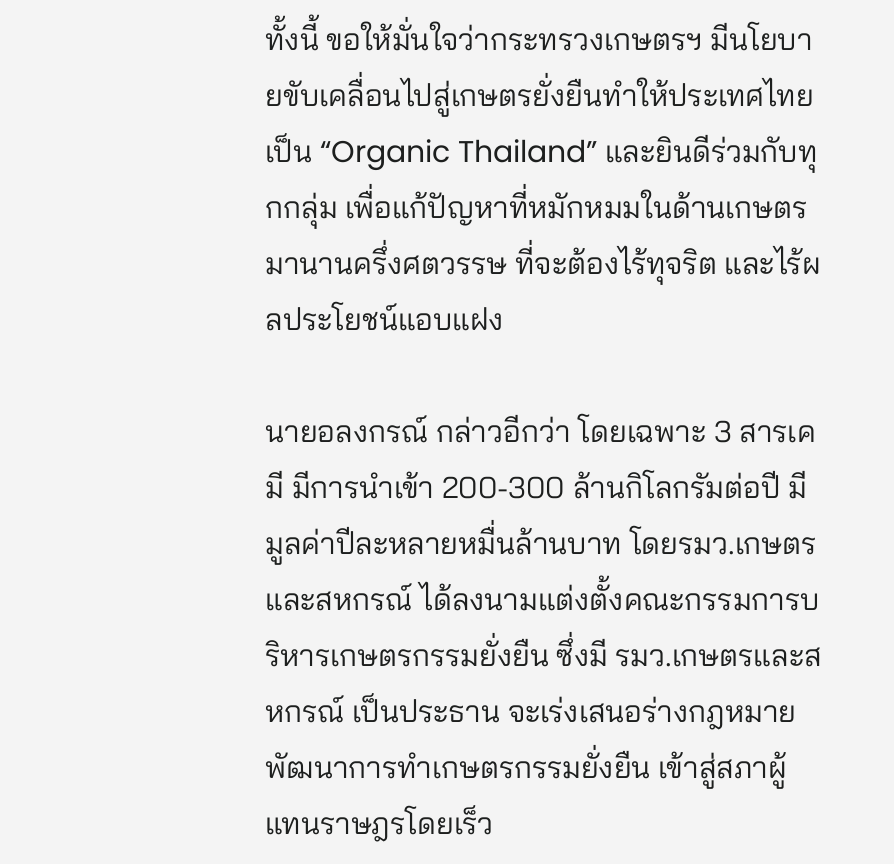ทั้งนี้ ขอให้มั่นใจว่ากระทรวงเกษตรฯ มีนโยบายขับเคลื่อนไปสู่เกษตรยั่งยืนทำให้ประเทศไทยเป็น “Organic Thailand” และยินดีร่วมกับทุกกลุ่ม เพื่อแก้ปัญหาที่หมักหมมในด้านเกษตรมานานครึ่งศตวรรษ ที่จะต้องไร้ทุจริต และไร้ผลประโยชน์แอบแฝง

นายอลงกรณ์ กล่าวอีกว่า โดยเฉพาะ 3 สารเคมี มีการนำเข้า 200-300 ล้านกิโลกรัมต่อปี มีมูลค่าปีละหลายหมื่นล้านบาท โดยรมว.เกษตรและสหกรณ์ ได้ลงนามแต่งตั้งคณะกรรมการบริหารเกษตรกรรมยั่งยืน ซึ่งมี รมว.เกษตรและสหกรณ์ เป็นประธาน จะเร่งเสนอร่างกฎหมายพัฒนาการทำเกษตรกรรมยั่งยืน เข้าสู่สภาผู้แทนราษฎรโดยเร็ว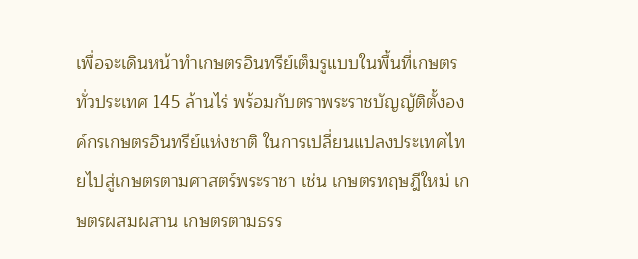เพื่อจะเดินหน้าทำเกษตรอินทรีย์เต็มรูแบบในพื้นที่เกษตรทั่วประเทศ 145 ล้านไร่ พร้อมกับตราพระราชบัญญัติตั้งองค์กรเกษตรอินทรีย์แห่งชาติ ในการเปลี่ยนแปลงประเทศไทยไปสู่เกษตรตามศาสตร์พระราชา เช่น เกษตรทฤษฎีใหม่ เกษตรผสมผสาน เกษตรตามธรร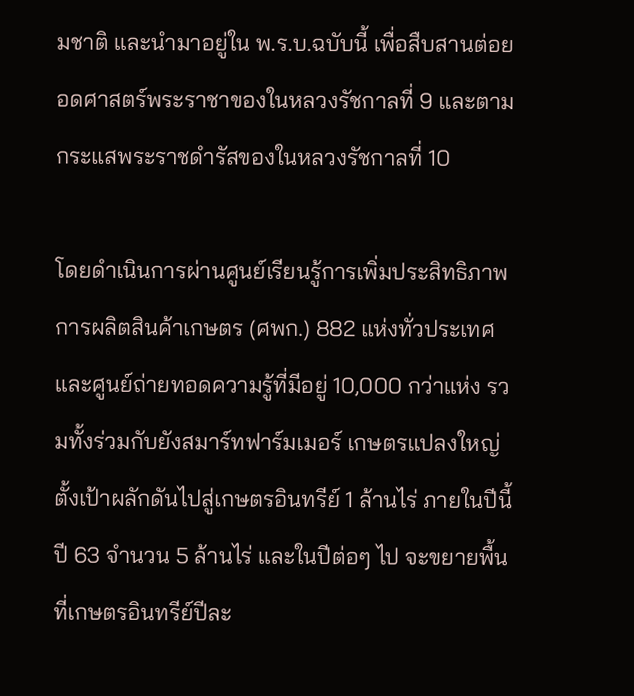มชาติ และนำมาอยู่ใน พ.ร.บ.ฉบับนี้ เพื่อสืบสานต่อยอดศาสตร์พระราชาของในหลวงรัชกาลที่ 9 และตามกระแสพระราชดำรัสของในหลวงรัชกาลที่ 10

โดยดำเนินการผ่านศูนย์เรียนรู้การเพิ่มประสิทธิภาพการผลิตสินค้าเกษตร (ศพก.) 882 แห่งทั่วประเทศ และศูนย์ถ่ายทอดความรู้ที่มีอยู่ 10,000 กว่าแห่ง รวมทั้งร่วมกับยังสมาร์ทฟาร์มเมอร์ เกษตรแปลงใหญ่ ตั้งเป้าผลักดันไปสู่เกษตรอินทรีย์ 1 ล้านไร่ ภายในปีนี้ ปี 63 จำนวน 5 ล้านไร่ และในปีต่อๆ ไป จะขยายพื้นที่เกษตรอินทรีย์ปีละ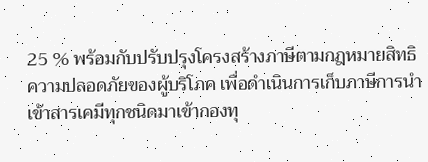25 % พร้อมกับปรับปรุงโครงสร้างภาษีตามกฎหมายสิทธิความปลอดภัยของผู้บริโภค เพื่อดำเนินการเก็บภาษีการนำเข้าสารเคมีทุกชนิดมาเข้ากองทุ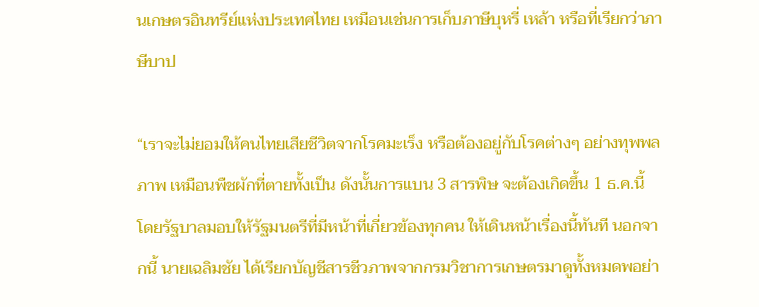นเกษตรอินทรีย์แห่งประเทศไทย เหมือนเช่นการเก็บภาษีบุหรี่ เหล้า หรือที่เรียกว่าภาษีบาป

“เราจะไม่ยอมให้คนไทยเสียชีวิตจากโรคมะเร็ง หรือต้องอยู่กับโรคต่างๆ อย่างทุพพลภาพ เหมือนพืชผักที่ตายทั้งเป็น ดังนั้นการแบน 3 สารพิษ จะต้องเกิดขึ้น 1 ธ.ค.นี้ โดยรัฐบาลมอบให้รัฐมนตรีที่มีหน้าที่เกี่ยวข้องทุกคน ให้เดินหน้าเรื่องนี้ทันที นอกจากนี้ นายเฉลิมชัย ได้เรียกบัญชีสารชีวภาพจากกรมวิชาการเกษตรมาดูทั้งหมดพอย่า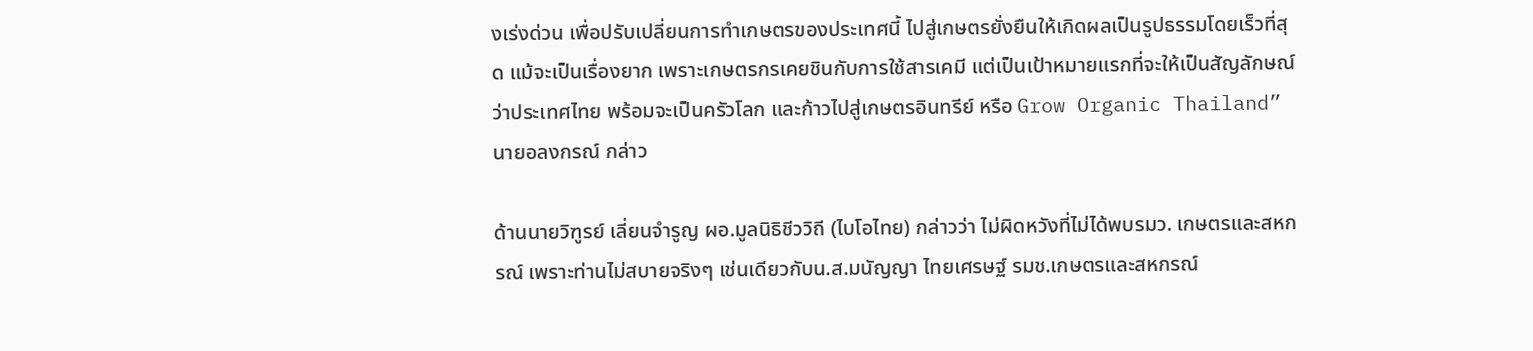งเร่งด่วน เพื่อปรับเปลี่ยนการทำเกษตรของประเทศนี้ ไปสู่เกษตรยั่งยืนให้เกิดผลเป็นรูปธรรมโดยเร็วที่สุด แม้จะเป็นเรื่องยาก เพราะเกษตรกรเคยชินกับการใช้สารเคมี แต่เป็นเป้าหมายแรกที่จะให้เป็นสัญลักษณ์ว่าประเทศไทย พร้อมจะเป็นครัวโลก และก้าวไปสู่เกษตรอินทรีย์ หรือ Grow Organic Thailand”นายอลงกรณ์ กล่าว

ด้านนายวิฑูรย์ เลี่ยนจำรูญ ผอ.มูลนิธิชีววิถี (ไบโอไทย) กล่าวว่า ไม่ผิดหวังที่ไม่ได้พบรมว. เกษตรและสหกรณ์ เพราะท่านไม่สบายจริงๆ เช่นเดียวกับน.ส.มนัญญา ไทยเศรษฐ์ รมช.เกษตรและสหกรณ์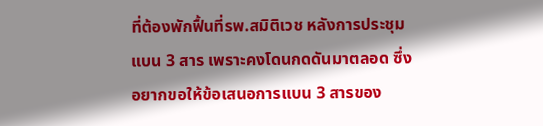ที่ต้องพักฟื้นที่รพ.สมิติเวช หลังการประชุมแบน 3 สาร เพราะคงโดนกดดันมาตลอด ซึ่งอยากขอให้ข้อเสนอการแบน 3 สารของ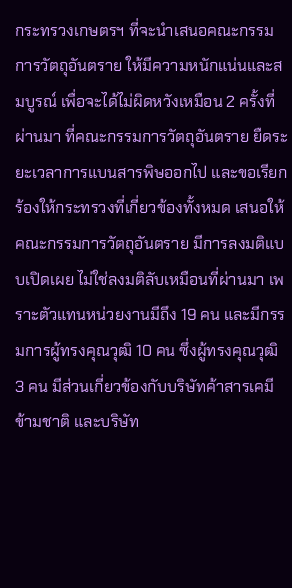กระทรวงเกษตรฯ ที่จะนำเสนอคณะกรรมการวัตถุอันตราย ให้มีความหนักแน่นและสมบูรณ์ เพื่อจะได้ไม่ผิดหวังเหมือน 2 ครั้งที่ผ่านมา ที่คณะกรรมการวัตถุอันตราย ยืดระยะเวลาการแบนสารพิษออกไป และขอเรียกร้องให้กระทรวงที่เกี่ยวข้องทั้งหมด เสนอให้คณะกรรมการวัตถุอันตราย มีการลงมติแบบเปิดเผย ไม่ใช่ลงมติลับเหมือนที่ผ่านมา เพราะตัวแทนหน่วยงานมีถึง 19 คน และมีกรรมการผู้ทรงคุณวุฒิ 10 คน ซึ่งผู้ทรงคุณวุฒิ 3 คน มีส่วนเกี่ยวข้องกับบริษัทค้าสารเคมีข้ามชาติ และบริษัท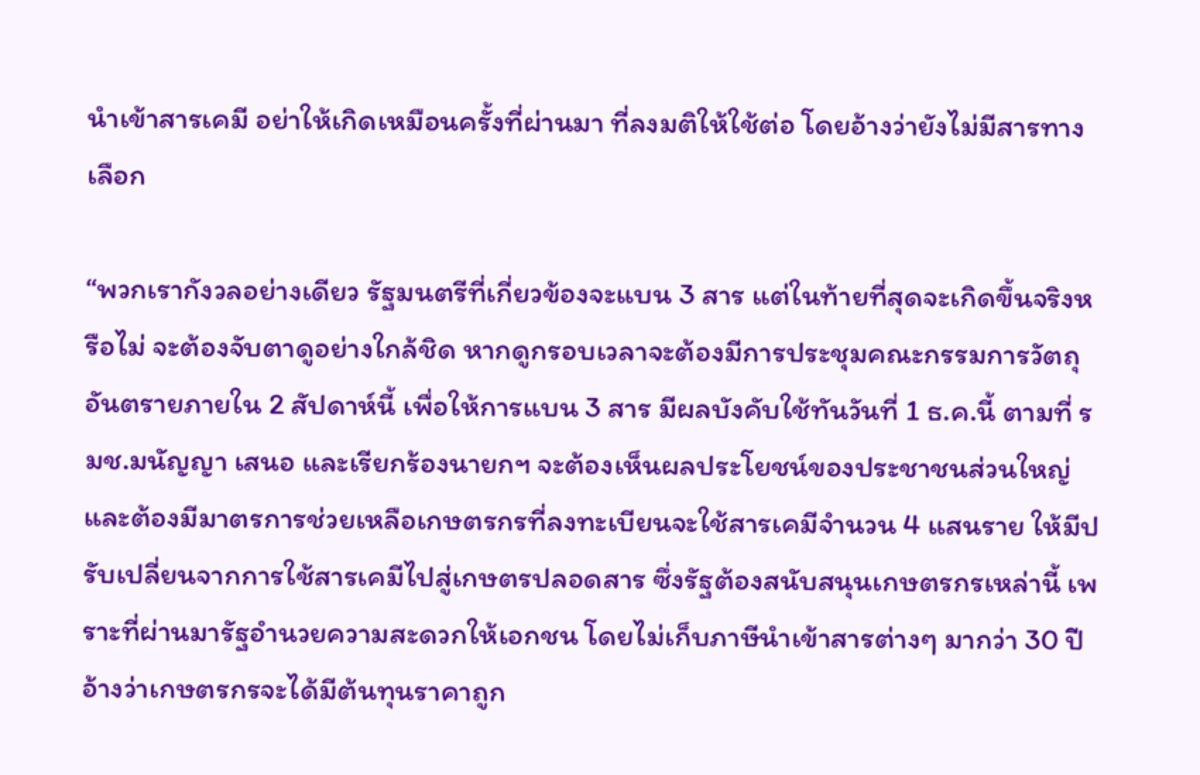นำเข้าสารเคมี อย่าให้เกิดเหมือนครั้งที่ผ่านมา ที่ลงมติให้ใช้ต่อ โดยอ้างว่ายังไม่มีสารทางเลือก

“พวกเรากังวลอย่างเดียว รัฐมนตรีที่เกี่ยวข้องจะแบน 3 สาร แต่ในท้ายที่สุดจะเกิดขึ้นจริงหรือไม่ จะต้องจับตาดูอย่างใกล้ชิด หากดูกรอบเวลาจะต้องมีการประชุมคณะกรรมการวัตถุอันตรายภายใน 2 สัปดาห์นี้ เพื่อให้การแบน 3 สาร มีผลบังคับใช้ทันวันที่ 1 ธ.ค.นี้ ตามที่ รมช.มนัญญา เสนอ และเรียกร้องนายกฯ จะต้องเห็นผลประโยชน์ของประชาชนส่วนใหญ่ และต้องมีมาตรการช่วยเหลือเกษตรกรที่ลงทะเบียนจะใช้สารเคมีจำนวน 4 แสนราย ให้มีปรับเปลี่ยนจากการใช้สารเคมีไปสู่เกษตรปลอดสาร ซึ่งรัฐต้องสนับสนุนเกษตรกรเหล่านี้ เพราะที่ผ่านมารัฐอำนวยความสะดวกให้เอกชน โดยไม่เก็บภาษีนำเข้าสารต่างๆ มากว่า 30 ปี อ้างว่าเกษตรกรจะได้มีต้นทุนราคาถูก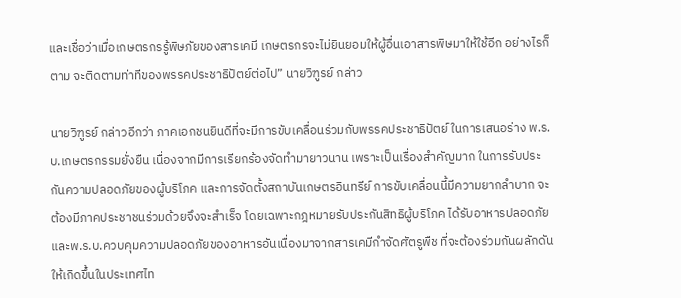และเชื่อว่าเมื่อเกษตรกรรู้พิษภัยของสารเคมี เกษตรกรจะไม่ยินยอมให้ผู้อื่นเอาสารพิษมาให้ใช้อีก อย่างไรก็ตาม จะติดตามท่าทีของพรรคประชาธิปัตย์ต่อไป” นายวิฑูรย์ กล่าว

นายวิฑูรย์ กล่าวอีกว่า ภาคเอกชนยินดีที่จะมีการขับเคลื่อนร่วมกับพรรคประชาธิปัตย์ ในการเสนอร่าง พ.ร.บ.เกษตรกรรมยั่งยืน เนื่องจากมีการเรียกร้องจัดทำมายาวนาน เพราะเป็นเรื่องสำคัญมาก ในการรับประกันความปลอดภัยของผู้บริโภค และการจัดตั้งสถาบันเกษตรอินทรีย์ การขับเคลื่อนนี้มีความยากลำบาก จะต้องมีภาคประชาชนร่วมด้วยจึงจะสำเร็จ โดยเฉพาะกฎหมายรับประกันสิทธิผู้บริโภค ได้รับอาหารปลอดภัย และพ.ร.บ.ควบคุมความปลอดภัยของอาหารอันเนื่องมาจากสารเคมีกำจัดศัตรูพืช ที่จะต้องร่วมกันผลักดันให้เกิดขึ้นในประเทศไท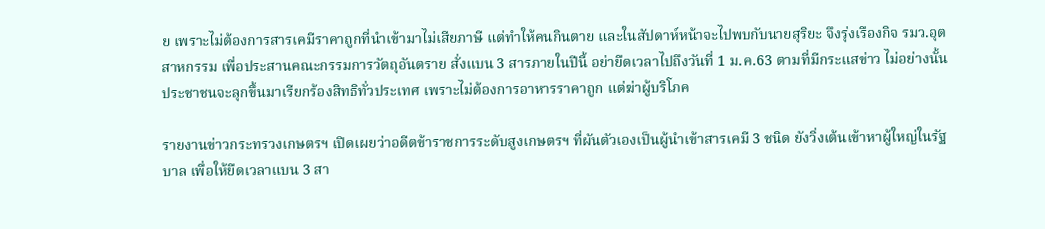ย เพราะไม่ต้องการสารเคมีราคาถูกที่นำเข้ามาไม่เสียภาษี แต่ทำให้คนกินตาย และในสัปดาห์หน้าจะไปพบกับนายสุริยะ จึงรุ่งเรืองกิจ รมว.อุตสาหกรรม เพื่อประสานคณะกรรมการวัตถุอันตราย สั่งแบน 3 สารภายในปีนี้ อย่ายืดเวลาไปถึงวันที่ 1 ม.ค.63 ตามที่มีกระแสข่าว ไม่อย่างนั้นประชาชนจะลุกขึ้นมาเรียกร้องสิทธิทั่วประเทศ เพราะไม่ต้องการอาหารราคาถูก แต่ฆ่าผู้บริโภค

รายงานข่าวกระทรวงเกษตรฯ เปิดเผยว่าอดีตข้าราชการระดับสูงเกษตรฯ ที่ผันตัวเองเป็นผู้นำเข้าสารเคมี 3 ชนิด ยังวิ่งเต้นเข้าหาผู้ใหญ่ในรัฐบาล เพื่อให้ยืดเวลาแบน 3 สา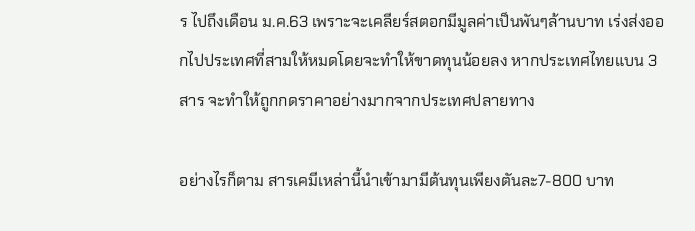ร ไปถึงเดือน ม.ค.63 เพราะจะเคลียร์สตอกมีมูลค่าเป็นพันๆล้านบาท เร่งส่งออกไปประเทศที่สามให้หมดโดยจะทำให้ขาดทุนน้อยลง หากประเทศไทยแบน 3 สาร จะทำให้ถูกกดราคาอย่างมากจากประเทศปลายทาง

อย่างไรก็ตาม สารเคมีเหล่านี้นำเข้ามามีต้นทุนเพียงตันละ7-800 บาท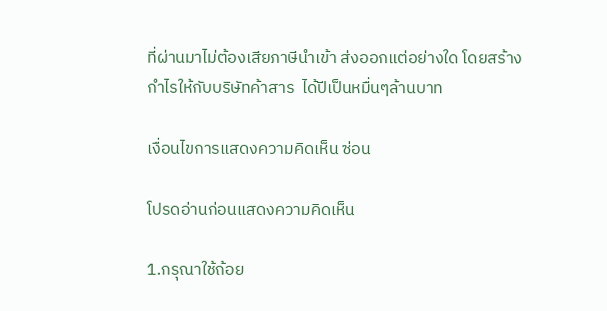ที่ผ่านมาไม่ต้องเสียภาษีนำเข้า ส่งออกแต่อย่างใด โดยสร้างกำไรให้กับบริษัทค้าสาร  ได้ปีเป็นหมื่นๆล้านบาท

เงื่อนไขการแสดงความคิดเห็น ซ่อน

โปรดอ่านก่อนแสดงความคิดเห็น

1.กรุณาใช้ถ้อย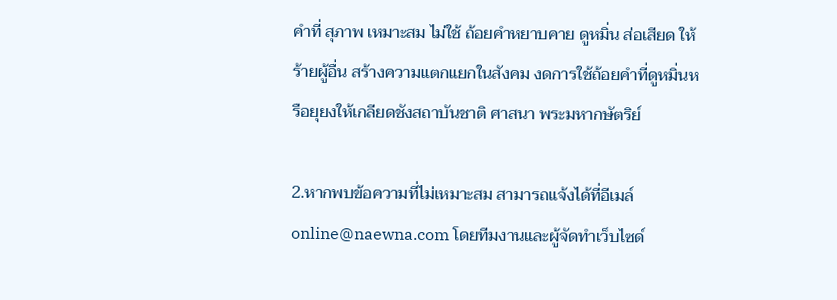คำที่ สุภาพ เหมาะสม ไม่ใช้ ถ้อยคำหยาบคาย ดูหมิ่น ส่อเสียด ให้ร้ายผู้อื่น สร้างความแตกแยกในสังคม งดการใช้ถ้อยคำที่ดูหมิ่นหรือยุยงให้เกลียดชังสถาบันชาติ ศาสนา พระมหากษัตริย์

2.หากพบข้อความที่ไม่เหมาะสม สามารถแจ้งได้ที่อีเมล์ online@naewna.com โดยทีมงานและผู้จัดทำเว็บไซด์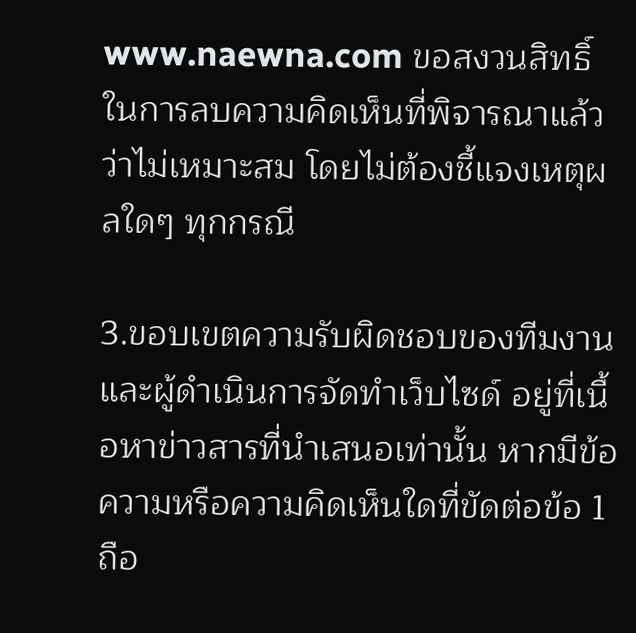www.naewna.com ขอสงวนสิทธิ์ในการลบความคิดเห็นที่พิจารณาแล้วว่าไม่เหมาะสม โดยไม่ต้องชี้แจงเหตุผลใดๆ ทุกกรณี

3.ขอบเขตความรับผิดชอบของทีมงานและผู้ดำเนินการจัดทำเว็บไซด์ อยู่ที่เนื้อหาข่าวสารที่นำเสนอเท่านั้น หากมีข้อความหรือความคิดเห็นใดที่ขัดต่อข้อ 1 ถือ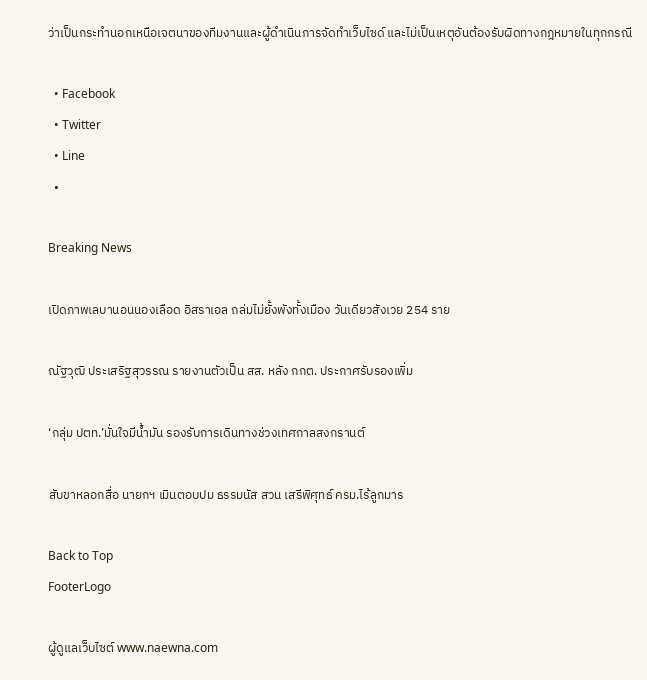ว่าเป็นกระทำนอกเหนือเจตนาของทีมงานและผู้ดำเนินการจัดทำเว็บไซด์ และไม่เป็นเหตุอันต้องรับผิดทางกฎหมายในทุกกรณี

  • Facebook
  • Twitter
  • Line
  •

Breaking News

เปิดภาพเลบานอนนองเลือด อิสราเอล ถล่มไม่ยั้งพังทั้งเมือง วันเดียวสังเวย 254 ราย

ณัฐวุฒิ ประเสริฐสุวรรณ รายงานตัวเป็น สส. หลัง กกต. ประกาศรับรองเพิ่ม

‘กลุ่ม ปตท.’มั่นใจมีน้ำมัน รองรับการเดินทางช่วงเทศกาลสงกรานต์

สับขาหลอกสื่อ นายกฯ เมินตอบปม ธรรมนัส สวน เสรีพิศุทธ์ ครม.ไร้ลูกมาร

Back to Top
FooterLogo

ผู้ดูแลเว็บไซต์ www.naewna.com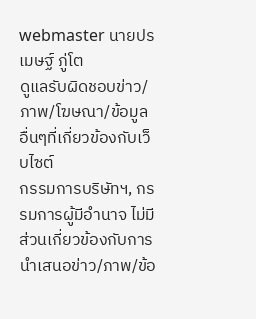webmaster นายปรเมษฐ์ ภู่โต
ดูแลรับผิดชอบข่าว/ภาพ/โฆษณา/ข้อมูลอื่นๆที่เกี่ยวข้องกับเว็บไซต์
กรรมการบริษัทฯ, กรรมการผู้มีอำนาจ ไม่มีส่วนเกี่ยวข้องกับการนำเสนอข่าว/ภาพ/ข้อ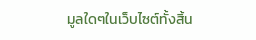มูลใดๆในเว็บไซต์ทั้งสิ้น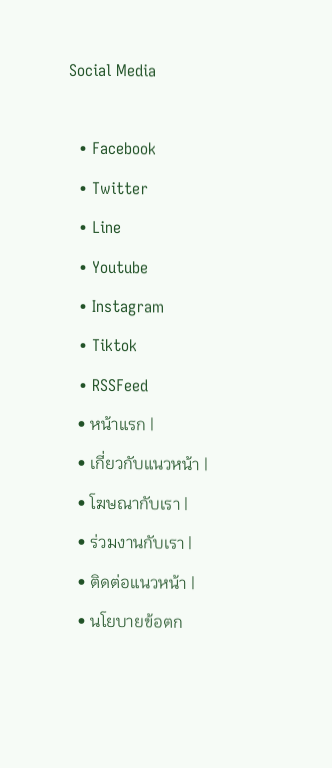Social Media

  • Facebook
  • Twitter
  • Line
  • Youtube
  • Instagram
  • Tiktok
  • RSSFeed
  • หน้าแรก |
  • เกี่ยวกับแนวหน้า |
  • โฆษณากับเรา |
  • ร่วมงานกับเรา |
  • ติดต่อแนวหน้า |
  • นโยบายข้อตก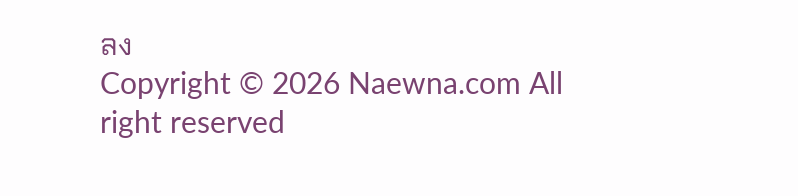ลง
Copyright © 2026 Naewna.com All right reserved